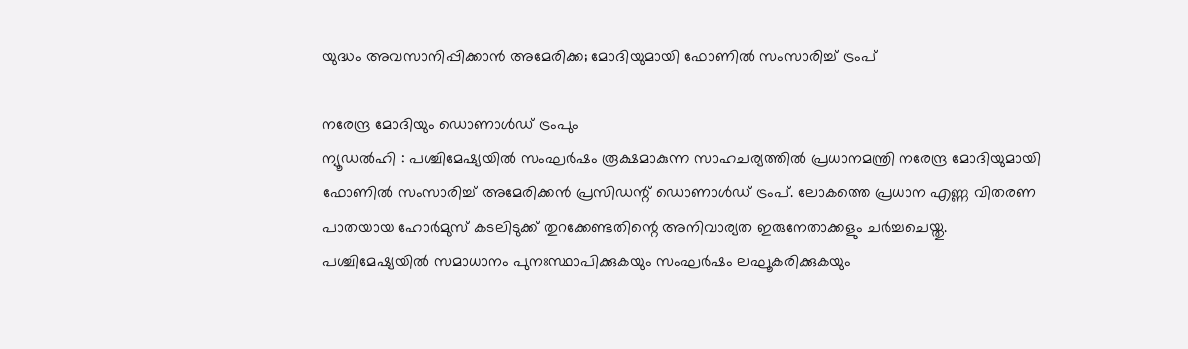യുദ്ധം അവസാനിപ്പിക്കാൻ അമേരിക്ക; മോദിയുമായി ഫോണിൽ സംസാരിച്ച് ട്രംപ്

നരേന്ദ്ര മോദിയും ഡൊണാൾഡ് ട്രംപും
ന്യൂഡൽഹി : പശ്ചിമേഷ്യയിൽ സംഘർഷം രൂക്ഷമാകുന്ന സാഹചര്യത്തിൽ പ്രധാനമന്ത്രി നരേന്ദ്ര മോദിയുമായി ഫോണിൽ സംസാരിച്ച് അമേരിക്കൻ പ്രസിഡന്റ് ഡൊണാൾഡ് ട്രംപ്. ലോകത്തെ പ്രധാന എണ്ണ വിതരണ പാതയായ ഹോർമുസ് കടലിടുക്ക് തുറക്കേണ്ടതിന്റെ അനിവാര്യത ഇരുനേതാക്കളും ചർച്ചചെയ്തു.
പശ്ചിമേഷ്യയിൽ സമാധാനം പുനഃസ്ഥാപിക്കുകയും സംഘർഷം ലഘൂകരിക്കുകയും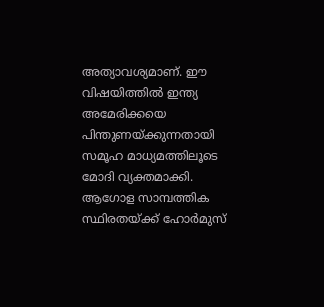അത്യാവശ്യമാണ്. ഈ വിഷയിത്തിൽ ഇന്ത്യ അമേരിക്കയെ പിന്തുണയ്ക്കുന്നതായി സമൂഹ മാധ്യമത്തിലൂടെ മോദി വ്യക്തമാക്കി. ആഗോള സാമ്പത്തിക സ്ഥിരതയ്ക്ക് ഹോർമുസ്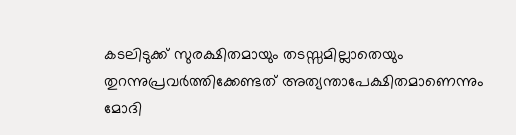കടലിടുക്ക് സുരക്ഷിതമായും തടസ്സമില്ലാതെയും തുറന്നുപ്രവർത്തിക്കേണ്ടത് അത്യന്താപേക്ഷിതമാണെന്നും മോദി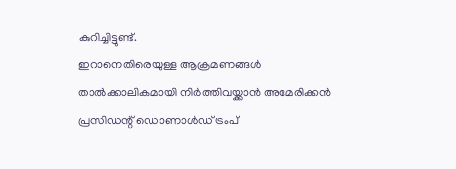കുറിച്ചിട്ടുണ്ട്.
ഇറാനെതിരെയുള്ള ആക്രമണങ്ങൾ താൽക്കാലികമായി നിർത്തിവയ്ക്കാൻ അമേരിക്കൻ പ്രസിഡന്റ് ഡൊണാൾഡ് ട്രംപ്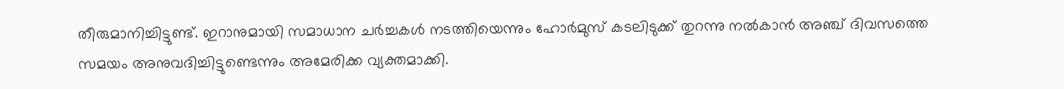തീരുമാനിച്ചിട്ടുണ്ട്. ഇറാനുമായി സമാധാന ചർച്ചകൾ നടത്തിയെന്നും ഹോർമുസ് കടലിടുക്ക് തുറന്നു നൽകാൻ അഞ്ച് ദിവസത്തെ സമയം അനുവദിച്ചിട്ടുണ്ടെന്നും അമേരിക്ക വ്യക്തമാക്കി.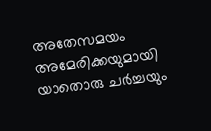അതേസമയം അമേരിക്കയുമായി യാതൊരു ചർച്ചയും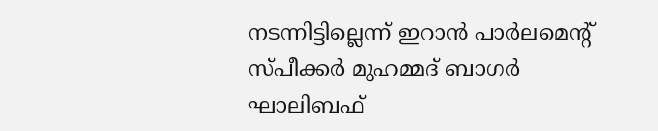നടന്നിട്ടില്ലെന്ന് ഇറാൻ പാർലമെന്റ് സ്പീക്കർ മുഹമ്മദ് ബാഗർ ഘാലിബഫ്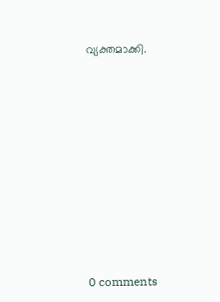വ്യക്തമാക്കി.










0 comments